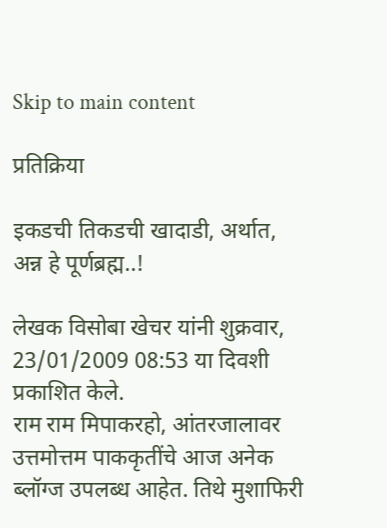Skip to main content

प्रतिक्रिया

इकडची तिकडची खादाडी, अर्थात, अन्न हे पूर्णब्रह्म..!

लेखक विसोबा खेचर यांनी शुक्रवार, 23/01/2009 08:53 या दिवशी प्रकाशित केले.
राम राम मिपाकरहो, आंतरजालावर उत्तमोत्तम पाककृतींचे आज अनेक ब्लॉग्ज उपलब्ध आहेत. तिथे मुशाफिरी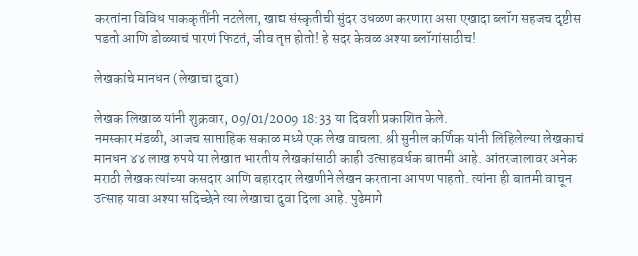करतांना विविध पाककृतींनी नटलेला, खाद्य संस्कृतीची सुंदर उधळण करणारा असा एखादा ब्लॉग सहजच दृष्टीस पडतो आणि डोळ्याचं पारणं फिटतं, जीव तृप्त होतो! हे सदर केवळ अश्या ब्लॉगांसाठीच!

लेखकांचे मानधन (लेखाचा दुवा)

लेखक लिखाळ यांनी शुक्रवार, 09/01/2009 18:33 या दिवशी प्रकाशित केले.
नमस्कार मंडळी, आजच साप्ताहिक सकाळ मध्ये एक लेख वाचला. श्री सुनील कर्णिक यांनी लिहिलेल्या लेखकाचं मानधन ४४ लाख रुपये या लेखात भारतीय लेखकांसाठी काही उत्साहवर्धक बातमी आहे. आंतरजालावर अनेक मराठी लेखक त्यांच्या कसदार आणि बहारदार लेखणीने लेखन करताना आपण पाहतो. त्यांना ही बातमी वाचून उत्साह यावा अश्या सदिच्छेने त्या लेखाचा दुवा दिला आहे. पुढेमागे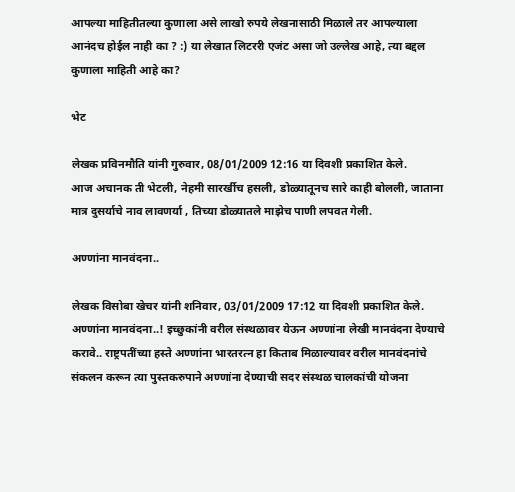आपल्या माहितीतल्या कुणाला असे लाखो रुपये लेखनासाठी मिळाले तर आपल्याला आनंदच होईल नाही का ? :) या लेखात लिटररी एजंट असा जो उल्लेख आहे, त्या बद्दल कुणाला माहिती आहे का?

भेट

लेखक प्रविनमौति यांनी गुरुवार, 08/01/2009 12:16 या दिवशी प्रकाशित केले.
आज अचानक ती भेटली, नेहमी सारर्खीच हसली, डोळ्यातूनच सारे काही बोलली, जाताना मात्र दुसर्याचे नाव लावणर्या , तिच्या डोळ्यातले माझेच पाणी लपवत गेली.

अण्णांना मानवंदना..

लेखक विसोबा खेचर यांनी शनिवार, 03/01/2009 17:12 या दिवशी प्रकाशित केले.
अण्णांना मानवंदना..! इच्छुकांनी वरील संस्थळावर येऊन अण्णांना लेखी मानवंदना देण्याचे करावे.. राष्ट्रपतींच्या हस्ते अण्णांना भारतरत्न हा किताब मिळाल्यावर वरील मानवंदनांचे संकलन करून त्या पुस्तकरुपाने अण्णांना देण्याची सदर संस्थळ चालकांची योजना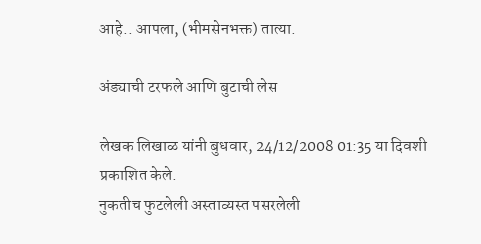आहे.. आपला, (भीमसेनभक्त) तात्या.

अंड्याची टरफले आणि बुटाची लेस

लेखक लिखाळ यांनी बुधवार, 24/12/2008 01:35 या दिवशी प्रकाशित केले.
नुकतीच फुटलेली अस्ताव्यस्त पसरलेली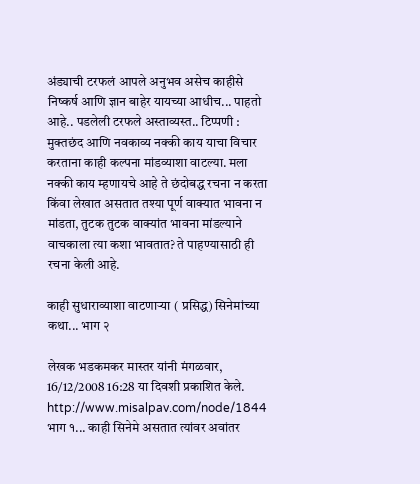अंड्याची टरफलं आपले अनुभव असेच काहीसे निष्कर्ष आणि ज्ञान बाहेर यायच्या आधीच... पाहतो आहे.. पडलेली टरफले अस्ताव्यस्त.. टिप्पणी : मुक्तछंद आणि नवकाव्य नक्की काय याचा विचार करताना काही कल्पना मांडव्याशा वाटल्या. मला नक्की काय म्हणायचे आहे ते छंदोबद्ध रचना न करता किंवा लेखात असतात तश्या पूर्ण वाक्यात भावना न मांडता, तुटक तुटक वाक्यांत भावना मांडल्याने वाचकाला त्या कशा भावतात? ते पाहण्यासाठी ही रचना केली आहे.

काही सुधाराव्याशा वाटणार्‍या ( प्रसिद्ध) सिनेमांच्या कथा... भाग २

लेखक भडकमकर मास्तर यांनी मंगळवार, 16/12/2008 16:28 या दिवशी प्रकाशित केले.
http://www.misalpav.com/node/1844 भाग १... काही सिनेमे असतात त्यांवर अवांतर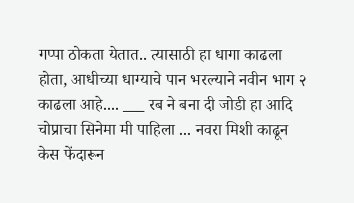गप्पा ठोकता येतात.. त्यासाठी हा धागा काढला होता, आधीच्या धाग्याचे पान भरल्याने नवीन भाग २ काढला आहे.... ___ रब ने बना दी जोडी हा आदि चोप्राचा सिनेमा मी पाहिला ... नवरा मिशी काढून केस फेंदारून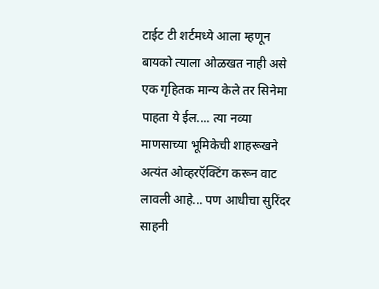टाईट टी शर्टमध्ये आला म्हणून बायको त्याला ओळखत नाही असे एक गृहितक मान्य केले तर सिनेमा पाहता ये ईल.... त्या नव्या माणसाच्या भूमिकेची शाहरूखने अत्यंत ओव्हरऍक्टिंग करून वाट लावली आहे... पण आधीचा सुरिंदर साहनी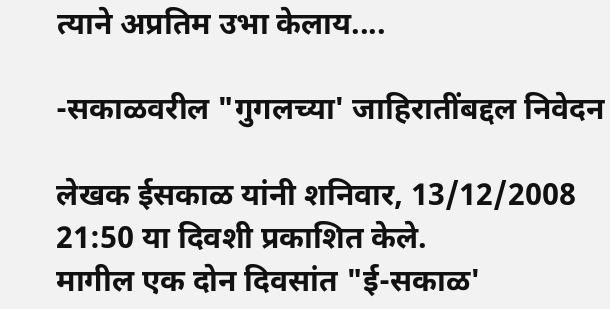त्याने अप्रतिम उभा केलाय....

-सकाळवरील "गुगलच्या' जाहिरातींबद्दल निवेदन

लेखक ईसकाळ यांनी शनिवार, 13/12/2008 21:50 या दिवशी प्रकाशित केले.
मागील एक दोन दिवसांत "ई-सकाळ'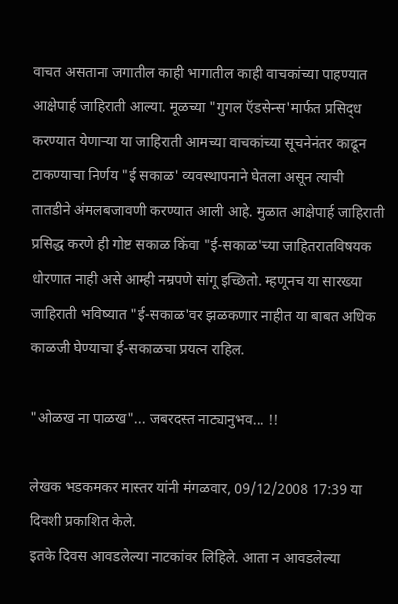वाचत असताना जगातील काही भागातील काही वाचकांच्या पाहण्यात आक्षेपार्ह जाहिराती आल्या. मूळच्या "गुगल ऍडसेन्स'मार्फत प्रसिद्‌ध करण्यात येणाऱ्या या जाहिराती आमच्या वाचकांच्या सूचनेनंतर काढून टाकण्याचा निर्णय "ई सकाळ' व्यवस्थापनाने घेतला असून त्याची तातडीने अंमलबजावणी करण्यात आली आहे. मुळात आक्षेपार्ह जाहिराती प्रसिद्ध करणे ही गोष्ट सकाळ किंवा "ई-सकाळ'च्या जाहितरातविषयक धोरणात नाही असे आम्ही नम्रपणे सांगू इच्छितो. म्हणूनच या सारख्या जाहिराती भविष्यात "ई-सकाळ'वर झळकणार नाहीत या बाबत अधिक काळजी घेण्याचा ई-सकाळचा प्रयत्न राहिल.

"ओळख ना पाळख"... जबरदस्त नाट्यानुभव... !!

लेखक भडकमकर मास्तर यांनी मंगळवार, 09/12/2008 17:39 या दिवशी प्रकाशित केले.
इतके दिवस आवडलेल्या नाटकांवर लिहिले. आता न आवडलेल्या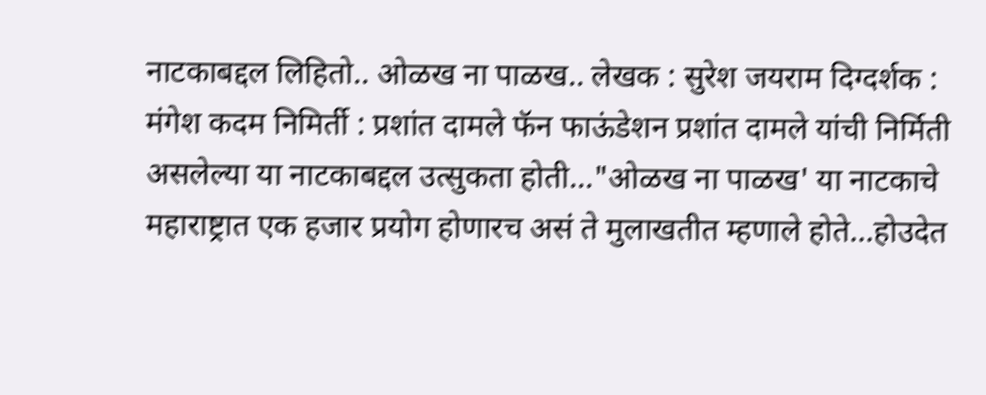नाटकाबद्दल लिहितो.. ओळख ना पाळख.. लेखक : सुरेश जयराम दिग्दर्शक : मंगेश कदम निमिर्ती : प्रशांत दामले फॅन फाऊंडेशन प्रशांत दामले यांची निर्मिती असलेल्या या नाटकाबद्दल उत्सुकता होती..."ओळख ना पाळख' या नाटकाचे महाराष्ट्रात एक हजार प्रयोग होणारच असं ते मुलाखतीत म्हणाले होते...होउदेत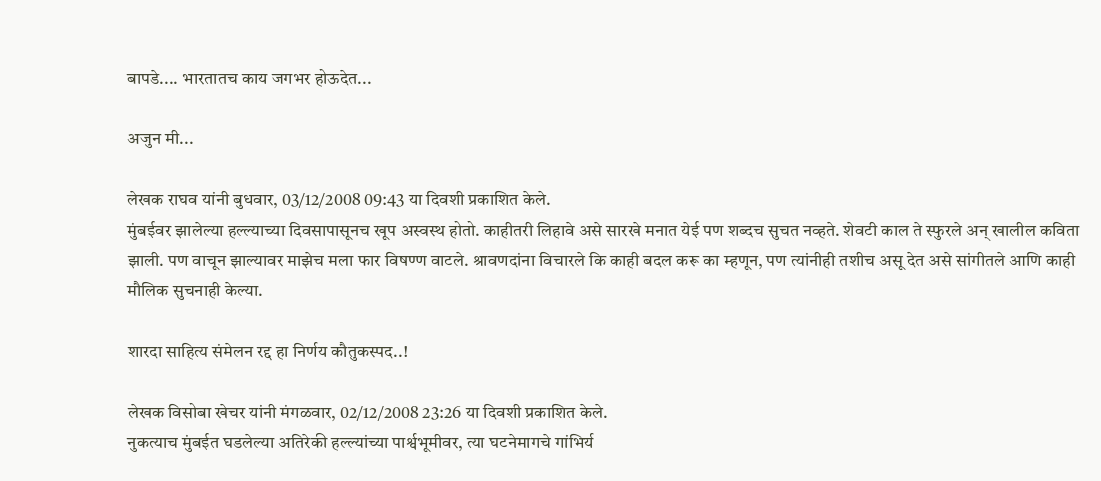बापडे.... भारतातच काय जगभर होऊदेत...

अजुन मी...

लेखक राघव यांनी बुधवार, 03/12/2008 09:43 या दिवशी प्रकाशित केले.
मुंबईवर झालेल्या हल्ल्याच्या दिवसापासूनच खूप अस्वस्थ होतो. काहीतरी लिहावे असे सारखे मनात येई पण शब्दच सुचत नव्हते. शेवटी काल ते स्फुरले अन् खालील कविता झाली. पण वाचून झाल्यावर माझेच मला फार विषण्ण वाटले. श्रावणदांना विचारले कि काही बदल करू का म्हणून, पण त्यांनीही तशीच असू देत असे सांगीतले आणि काही मौलिक सुचनाही केल्या.

शारदा साहित्य संमेलन रद्द हा निर्णय कौतुकस्पद..!

लेखक विसोबा खेचर यांनी मंगळवार, 02/12/2008 23:26 या दिवशी प्रकाशित केले.
नुकत्याच मुंबईत घडलेल्या अतिरेकी हल्ल्यांच्या पार्श्वभूमीवर, त्या घटनेमागचे गांभिर्य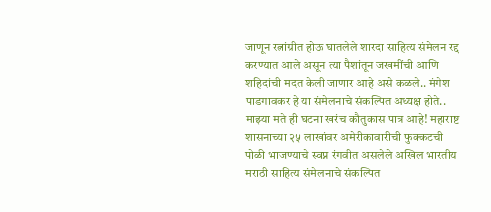जाणून रत्नांग्रीत होऊ घातलेले शारदा साहित्य संमेलन रद्द करण्यात आले असून त्या पैशांतून जखमींची आणि शहिदांची मदत केली जाणार आहे असे कळले.. मंगेश पाडगावकर हे या संमेलनाचे संकल्पित अध्यक्ष होते.. माझ्या मते ही घटना खरंच कौतुकास पात्र आहे! महाराष्ट शासनाच्या २५ लाखांवर अमेरीकावारीची फुक्कटची पोळी भाजण्याचे स्वप्न रंगवीत असलेले अखिल भारतीय मराठी साहित्य संमेलनाचे संकल्पित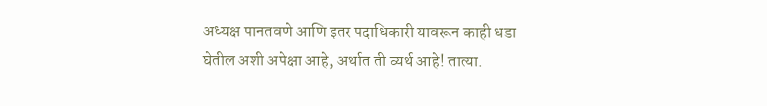अध्यक्ष पानतवणे आणि इतर पदाधिकारी यावरून काही धडा घेतील अशी अपेक्षा आहे, अर्थात ती व्यर्थ आहे! तात्या.